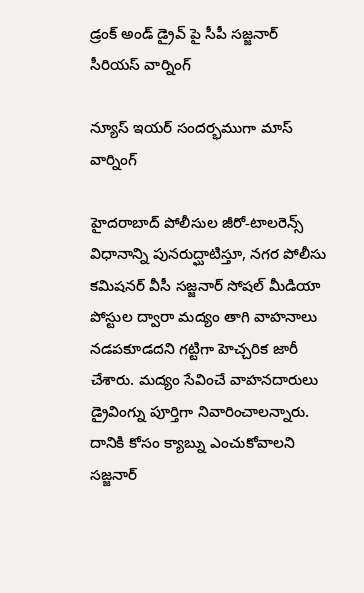డ్రంక్ అండ్ డ్రైవ్ పై సీపీ సజ్జనార్ సీరియస్ వార్నింగ్

న్యూస్ ఇయర్ సందర్భముగా మాస్ వార్నింగ్

హైదరాబాద్ పోలీసుల జీరో-టాలరెన్స్ విధానాన్ని పునరుద్ఘాటిస్తూ, నగర పోలీసు కమిషనర్ వీసీ సజ్జనార్ సోషల్ మీడియా పోస్టుల ద్వారా మద్యం తాగి వాహనాలు నడపకూడదని గట్టిగా హెచ్చరిక జారీ చేశారు. మద్యం సేవించే వాహనదారులు డ్రైవింగ్ను పూర్తిగా నివారించాలన్నారు. దానికి కోసం క్యాబ్ను ఎంచుకోవాలని సజ్జనార్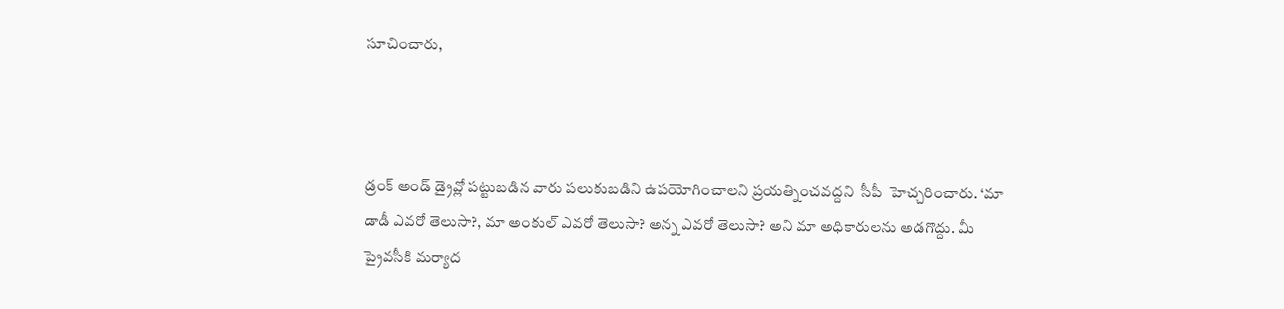సూచించారు,



డ్రంక్ అండ్ డ్రైవ్లో పట్టుబడిన వారు పలుకుబడిని ఉపయోగించాలని ప్రయత్నించవద్దని  సీపీ  హెచ్చరించారు. ‘మా డాడీ ఎవరో తెలుసా?, మా అంకుల్ ఎవరో తెలుసా? అన్న ఎవరో తెలుసా? అని మా అధికారులను అడగొద్దు. మీ ప్రైవసీకి మర్యాద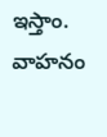ఇస్తాం. వాహనం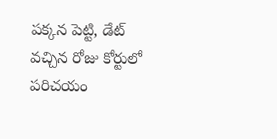పక్కన పెట్టి, డేట్ వచ్చిన రోజు కోర్టులో పరిచయం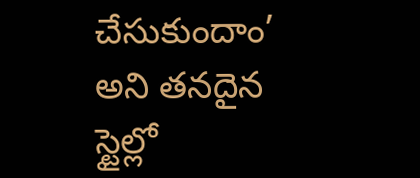చేసుకుందాం’ అని తనదైన స్టైల్లో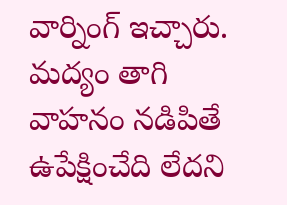వార్నింగ్ ఇచ్చారు. మద్యం తాగి వాహనం నడిపితే ఉపేక్షించేది లేదని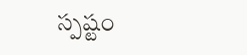స్పష్టం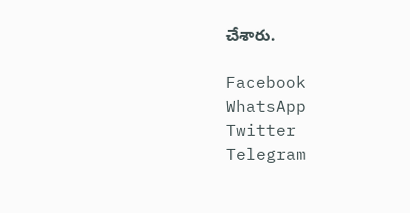చేశారు.

Facebook
WhatsApp
Twitter
Telegram